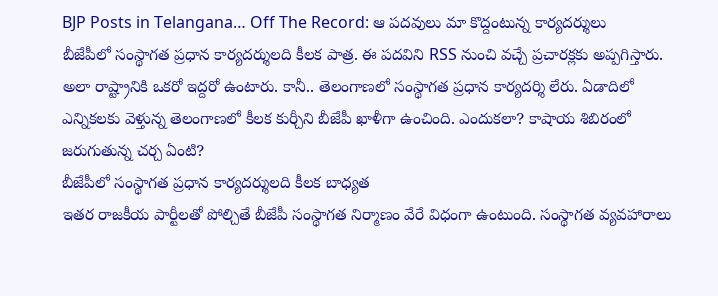BJP Posts in Telangana… Off The Record: ఆ పదవులు మా కొద్దంటున్న కార్యదర్శులు
బీజేపీలో సంస్థాగత ప్రధాన కార్యదర్శులది కీలక పాత్ర. ఈ పదవిని RSS నుంచి వచ్చే ప్రచారక్లకు అప్పగిస్తారు. అలా రాష్ట్రానికి ఒకరో ఇద్దరో ఉంటారు. కానీ.. తెలంగాణలో సంస్థాగత ప్రధాన కార్యదర్శి లేరు. ఏడాదిలో ఎన్నికలకు వెళ్తున్న తెలంగాణలో కీలక కుర్చీని బీజేపీ ఖాళీగా ఉంచింది. ఎందుకలా? కాషాయ శిబిరంలో జరుగుతున్న చర్చ ఏంటి?
బీజేపీలో సంస్థాగత ప్రధాన కార్యదర్శులది కీలక బాధ్యత
ఇతర రాజకీయ పార్టీలతో పోల్చితే బీజేపీ సంస్థాగత నిర్మాణం వేరే విధంగా ఉంటుంది. సంస్థాగత వ్యవహారాలు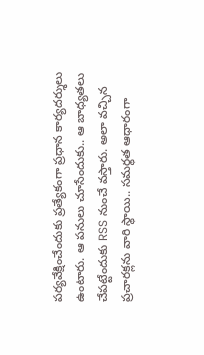పర్యవేక్షించేందుకు ప్రత్యేకంగా ప్రధాన కార్యదర్శులు ఉంటారు. ఆ పనులు చూసేందుకు.. ఆ బాధ్యతలు చేపట్టేందుకు RSS నుంచే వస్తారు. అలా వచ్చిన ప్రచారక్లను వారి స్థాయి.. సమర్థత ఆధారంగా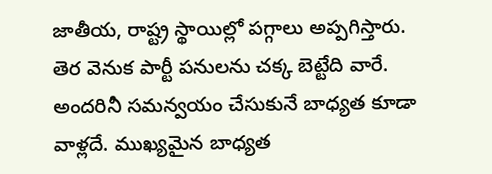జాతీయ, రాష్ట్ర స్థాయిల్లో పగ్గాలు అప్పగిస్తారు. తెర వెనుక పార్టీ పనులను చక్క బెట్టేది వారే. అందరినీ సమన్వయం చేసుకునే బాధ్యత కూడా వాళ్లదే. ముఖ్యమైన బాధ్యత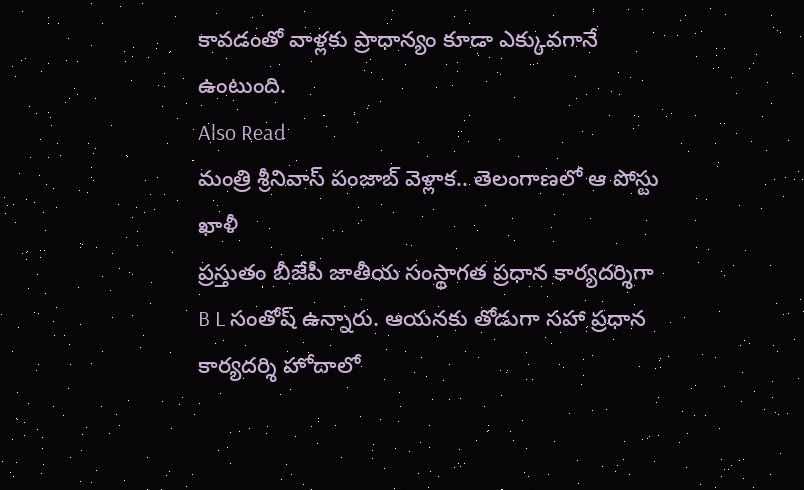కావడంతో వాళ్లకు ప్రాధాన్యం కూడా ఎక్కువగానే ఉంటుంది.
Also Read
మంత్రి శ్రీనివాస్ పంజాబ్ వెళ్లాక.. తెలంగాణలో ఆ పోస్టు ఖాళీ
ప్రస్తుతం బీజేపీ జాతీయ సంస్థాగత ప్రధాన కార్యదర్శిగా B L సంతోష్ ఉన్నారు. ఆయనకు తోడుగా సహా ప్రధాన కార్యదర్శి హోదాలో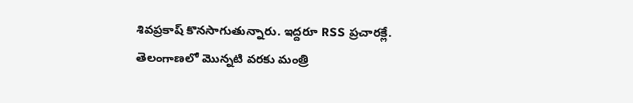శివప్రకాష్ కొనసాగుతున్నారు. ఇద్దరూ RSS ప్రచారక్లే. తెలంగాణలో మొన్నటి వరకు మంత్రి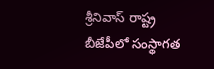శ్రీనివాస్ రాష్ట్ర బీజేపీలో సంస్థాగత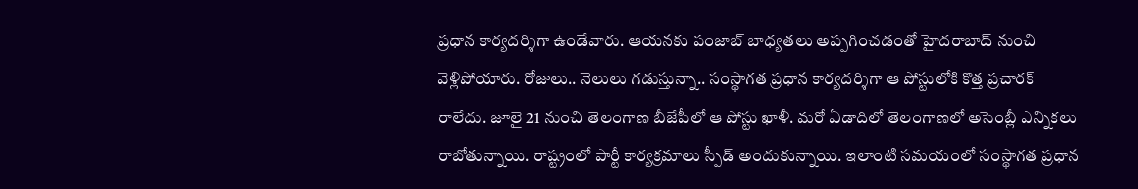ప్రధాన కార్యదర్శిగా ఉండేవారు. ఆయనకు పంజాబ్ బాధ్యతలు అప్పగించడంతో హైదరాబాద్ నుంచి వెళ్లిపోయారు. రోజులు.. నెలులు గడుస్తున్నా.. సంస్థాగత ప్రధాన కార్యదర్శిగా ఆ పోస్టులోకి కొత్త ప్రచారక్ రాలేదు. జూలై 21 నుంచి తెలంగాణ బీజేపీలో ఆ పోస్టు ఖాళీ. మరో ఏడాదిలో తెలంగాణలో అసెంబ్లీ ఎన్నికలు రాబోతున్నాయి. రాష్ట్రంలో పార్టీ కార్యక్రమాలు స్పీడ్ అందుకున్నాయి. ఇలాంటి సమయంలో సంస్థాగత ప్రధాన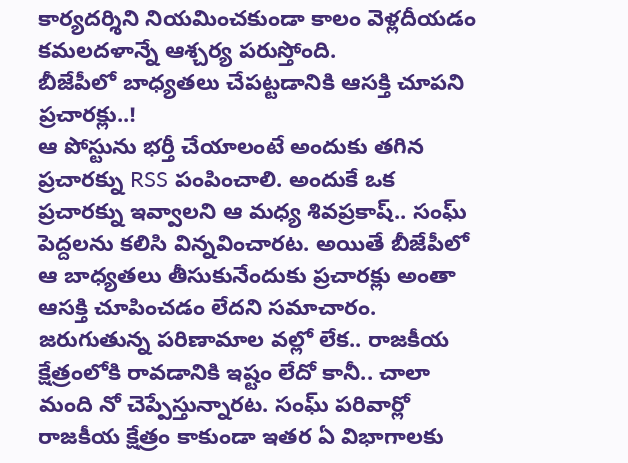కార్యదర్శిని నియమించకుండా కాలం వెళ్లదీయడం కమలదళాన్నే ఆశ్చర్య పరుస్తోంది.
బీజేపీలో బాధ్యతలు చేపట్టడానికి ఆసక్తి చూపని ప్రచారక్లు..!
ఆ పోస్టును భర్తీ చేయాలంటే అందుకు తగిన ప్రచారక్ను RSS పంపించాలి. అందుకే ఒక ప్రచారక్ను ఇవ్వాలని ఆ మధ్య శివప్రకాష్.. సంఘ్ పెద్దలను కలిసి విన్నవించారట. అయితే బీజేపీలో ఆ బాధ్యతలు తీసుకునేందుకు ప్రచారక్లు అంతా ఆసక్తి చూపించడం లేదని సమాచారం. జరుగుతున్న పరిణామాల వల్లో లేక.. రాజకీయ క్షేత్రంలోకి రావడానికి ఇష్టం లేదో కానీ.. చాలా మంది నో చెప్పేస్తున్నారట. సంఘ్ పరివార్లో రాజకీయ క్షేత్రం కాకుండా ఇతర ఏ విభాగాలకు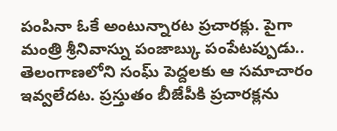పంపినా ఓకే అంటున్నారట ప్రచారక్లు. పైగా మంత్రి శ్రీనివాస్ను పంజాబ్కు పంపేటప్పుడు.. తెలంగాణలోని సంఘ్ పెద్దలకు ఆ సమాచారం ఇవ్వలేదట. ప్రస్తుతం బీజేపీకి ప్రచారక్లను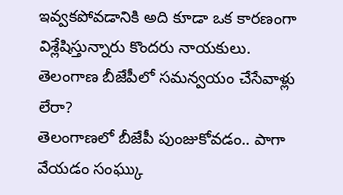ఇవ్వకపోవడానికి అది కూడా ఒక కారణంగా విశ్లేషిస్తున్నారు కొందరు నాయకులు.
తెలంగాణ బీజేపీలో సమన్వయం చేసేవాళ్లు లేరా?
తెలంగాణలో బీజేపీ పుంజుకోవడం.. పాగా వేయడం సంఘ్కు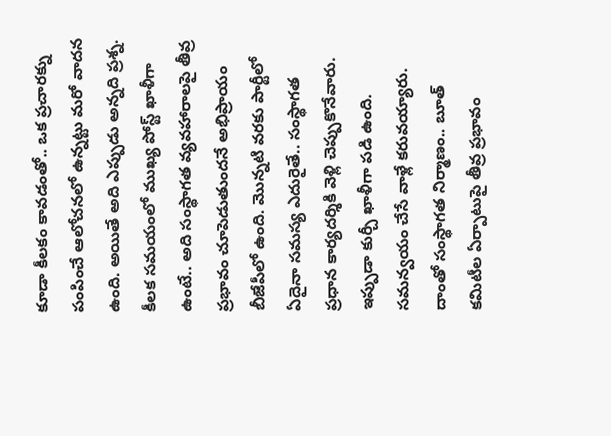కూడా కీలకం కావడంతో.. ఒక ప్రచారక్ను పంపించే ఆలోచనలో ఉన్నట్టు మరో వాదన ఉంది. అయితే అది ఎప్పుడు అన్నది ప్రశ్న. కీలక సమయంలో ముఖ్య పోస్ట్ ఖాళీగా ఉంటే.. అది సంస్థాగత వ్యవహారాలపై తీవ్ర ప్రభావం చూపెడుతుందనే అభిప్రాయం బీజేపీలో ఉంది. మొన్నటి వరకు పార్టీలో ఏదైనా సమస్య ఎదురైతే.. సంస్థాగత ప్రధాన కార్యదర్శికి వెళ్లి చెప్పుకొనేవారు. ఇప్పుడా కుర్చీ ఖాళీగా పడి ఉంది. సమన్వయం చేసే వాళ్లే కరువయ్యారు. దాంతో సంస్థాగత నిర్మాణం.. బూత్ కమిటీల ఏర్పాటుపై తీవ్ర ప్రభావం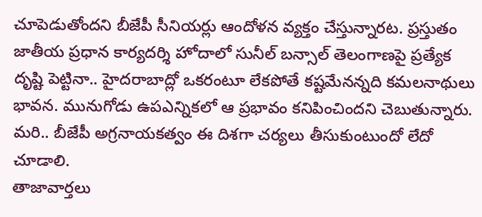చూపెడుతోందని బీజేపీ సీనియర్లు ఆందోళన వ్యక్తం చేస్తున్నారట. ప్రస్తుతం జాతీయ ప్రధాన కార్యదర్శి హోదాలో సునీల్ బన్సాల్ తెలంగాణపై ప్రత్యేక దృష్టి పెట్టినా.. హైదరాబాద్లో ఒకరంటూ లేకపోతే కష్టమేనన్నది కమలనాథులు భావన. మునుగోడు ఉపఎన్నికలో ఆ ప్రభావం కనిపించిందని చెబుతున్నారు. మరి.. బీజేపీ అగ్రనాయకత్వం ఈ దిశగా చర్యలు తీసుకుంటుందో లేదో చూడాలి.
తాజావార్తలు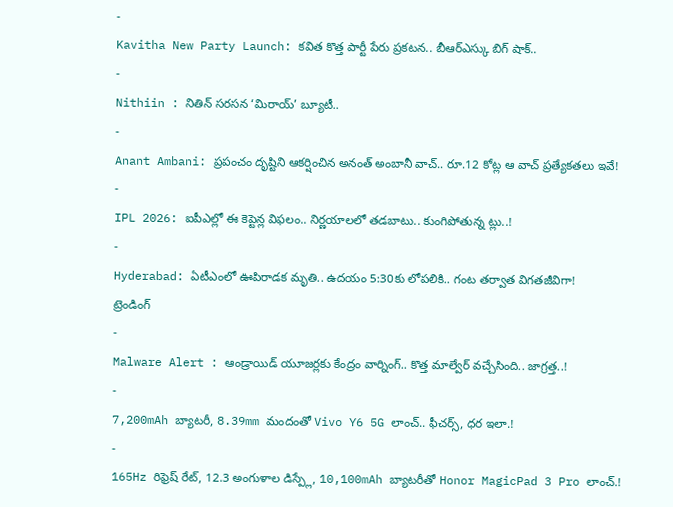-
Kavitha New Party Launch: కవిత కొత్త పార్టీ పేరు ప్రకటన.. బీఆర్ఎస్కు బిగ్ షాక్..
-
Nithiin : నితిన్ సరసన ‘మిరాయ్’ బ్యూటీ..
-
Anant Ambani: ప్రపంచం దృష్టిని ఆకర్షించిన అనంత్ అంబానీ వాచ్.. రూ.12 కోట్ల ఆ వాచ్ ప్రత్యేకతలు ఇవే!
-
IPL 2026: ఐపీఎల్లో ఈ కెప్టెన్ల విఫలం.. నిర్ణయాలలో తడబాటు.. కుంగిపోతున్న ట్లు..!
-
Hyderabad: ఏటీఎంలో ఊపిరాడక మృతి.. ఉదయం 5:30కు లోపలికి.. గంట తర్వాత విగతజీవిగా!
ట్రెండింగ్
-
Malware Alert : ఆండ్రాయిడ్ యూజర్లకు కేంద్రం వార్నింగ్.. కొత్త మాల్వేర్ వచ్చేసింది.. జాగ్రత్త..!
-
7,200mAh బ్యాటరీ, 8.39mm మందంతో Vivo Y6 5G లాంచ్.. ఫీచర్స్, ధర ఇలా.!
-
165Hz రిఫ్రెష్ రేట్, 12.3 అంగుళాల డిస్ప్లే, 10,100mAh బ్యాటరీతో Honor MagicPad 3 Pro లాంచ్.!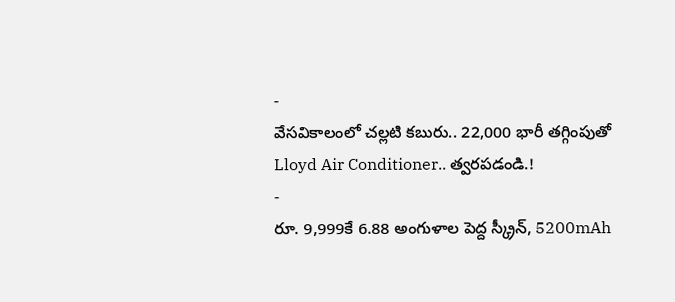-
వేసవికాలంలో చల్లటి కబురు.. 22,000 భారీ తగ్గింపుతో Lloyd Air Conditioner.. త్వరపడండి.!
-
రూ. 9,999కే 6.88 అంగుళాల పెద్ద స్క్రీన్, 5200mAh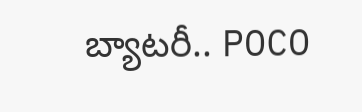బ్యాటరీ.. POCO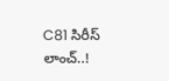C81 సిరీస్ లాంచ్..!